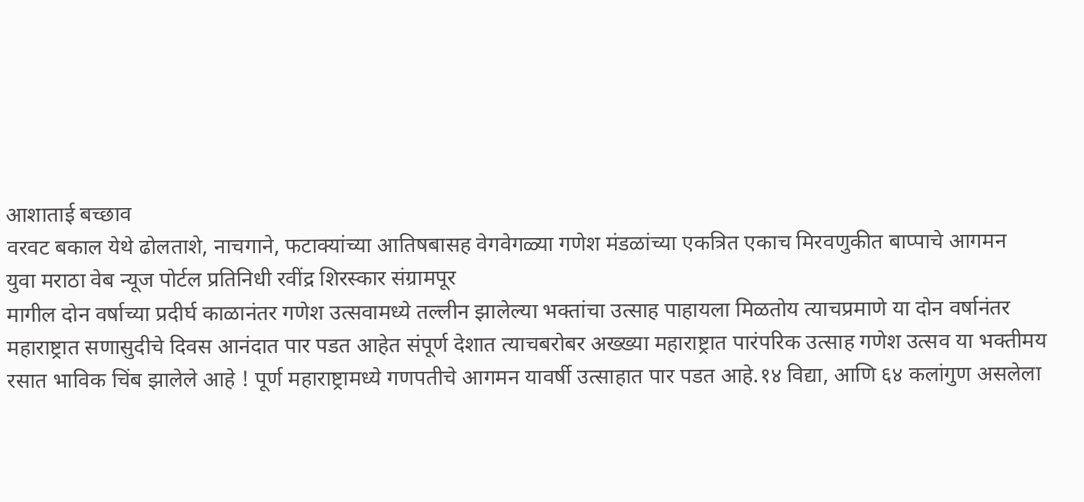आशाताई बच्छाव
वरवट बकाल येथे ढोलताशे, नाचगाने, फटाक्यांच्या आतिषबासह वेगवेगळ्या गणेश मंडळांच्या एकत्रित एकाच मिरवणुकीत बाप्पाचे आगमन
युवा मराठा वेब न्यूज पोर्टल प्रतिनिधी रवींद्र शिरस्कार संग्रामपूर
मागील दोन वर्षाच्या प्रदीर्घ काळानंतर गणेश उत्सवामध्ये तल्लीन झालेल्या भक्तांचा उत्साह पाहायला मिळतोय त्याचप्रमाणे या दोन वर्षानंतर महाराष्ट्रात सणासुदीचे दिवस आनंदात पार पडत आहेत संपूर्ण देशात त्याचबरोबर अख्ख्या महाराष्ट्रात पारंपरिक उत्साह गणेश उत्सव या भक्तीमय रसात भाविक चिंब झालेले आहे ! पूर्ण महाराष्ट्रामध्ये गणपतीचे आगमन यावर्षी उत्साहात पार पडत आहे.१४ विद्या, आणि ६४ कलांगुण असलेला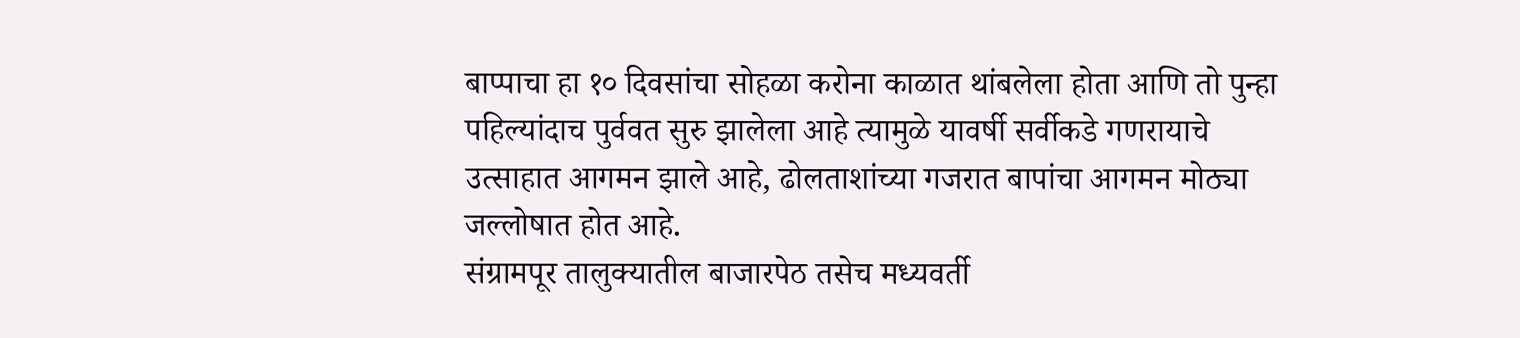बाप्पाचा हा १० दिवसांचा सोहळा करोना काळात थांबलेला होता आणि तो पुन्हा पहिल्यांदाच पुर्ववत सुरु झालेला आहे त्यामुळे यावर्षी सर्वीकडे गणरायाचे उत्साहात आगमन झाले आहे, ढोलताशांच्या गजरात बापांचा आगमन मोठ्या जल्लोषात होत आहे.
संग्रामपूर तालुक्यातील बाजारपेठ तसेच मध्यवर्ती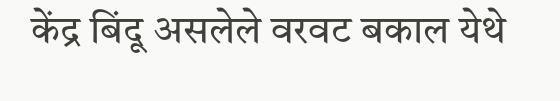केंद्र बिंदू असलेले वरवट बकाल येथे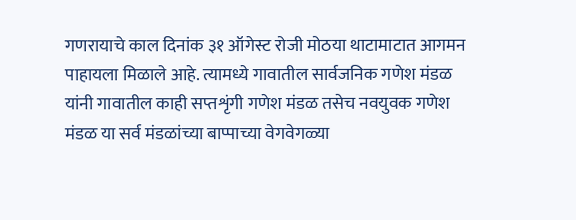गणरायाचे काल दिनांक ३१ ऑगेस्ट रोजी मोठया थाटामाटात आगमन पाहायला मिळाले आहे. त्यामध्ये गावातील सार्वजनिक गणेश मंडळ यांनी गावातील काही सप्तशृंगी गणेश मंडळ तसेच नवयुवक गणेश मंडळ या सर्व मंडळांच्या बाप्पाच्या वेगवेगळ्या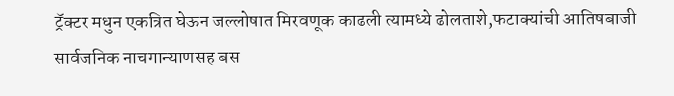ट्रॅक्टर मधुन एकत्रित घेऊन जल्लोषात मिरवणूक काढली त्यामध्ये ढोलताशे,फटाक्यांची आतिषबाजी सार्वजनिक नाचगान्याणसह बस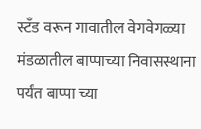स्टॅंड वरून गावातील वेगवेगळ्या मंडळातील बाप्पाच्या निवासस्थाना पर्यंत बाप्पा च्या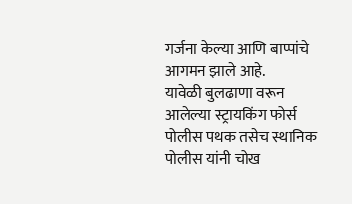गर्जना केल्या आणि बाप्पांचे आगमन झाले आहे.
यावेळी बुलढाणा वरून आलेल्या स्ट्रायकिंग फोर्स पोलीस पथक तसेच स्थानिक पोलीस यांनी चोख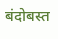बंदोबस्त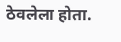ठेवलेला होता.